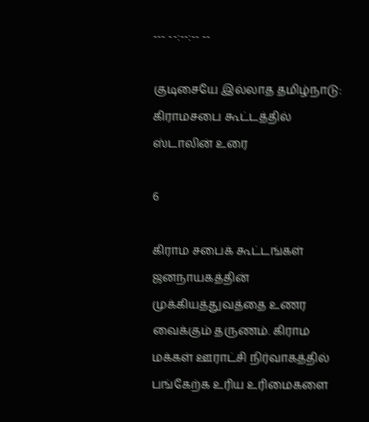--- --:--:-- --

குடிசையே இல்லாத தமிழ்நாடு: கிராமசபை கூட்டத்தில் ஸ்டாலின் உரை

6

கிராம சபைக் கூட்டங்கள் ஜனநாயகத்தின் முக்கியத்துவத்தை உணர வைக்கும் தருணம். கிராம மக்கள் ஊராட்சி நிர்வாகத்தில் பங்கேற்க உரிய உரிமைகளை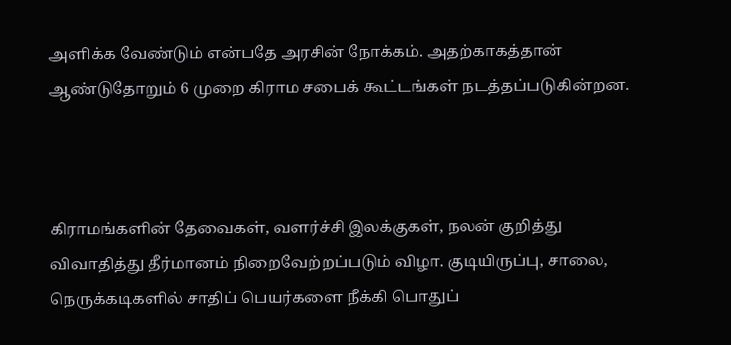அளிக்க வேண்டும் என்பதே அரசின் நோக்கம். அதற்காகத்தான் ஆண்டுதோறும் 6 முறை கிராம சபைக் கூட்டங்கள் நடத்தப்படுகின்றன.



கிராமங்களின் தேவைகள், வளர்ச்சி இலக்குகள், நலன் குறித்து விவாதித்து தீர்மானம் நிறைவேற்றப்படும் விழா. குடியிருப்பு, சாலை, நெருக்கடிகளில் சாதிப் பெயர்களை நீக்கி பொதுப்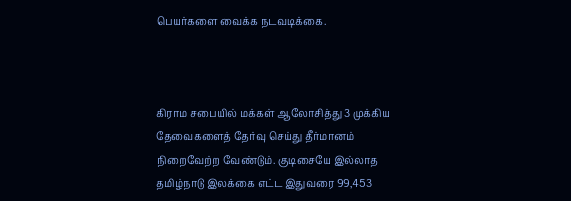பெயர்களை வைக்க நடவடிக்கை.



கிராம சபையில் மக்கள் ஆலோசித்து 3 முக்கிய தேவைகளைத் தேர்வு செய்து தீர்மானம் நிறைவேற்ற வேண்டும். குடிசையே இல்லாத தமிழ்நாடு இலக்கை எட்ட இதுவரை 99,453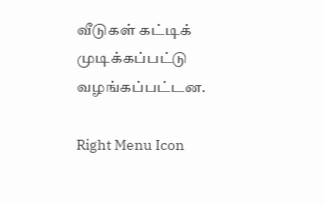வீடுகள் கட்டிக் முடிக்கப்பட்டு வழங்கப்பட்டன.

Right Menu Icon